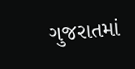ગુજરાતમાં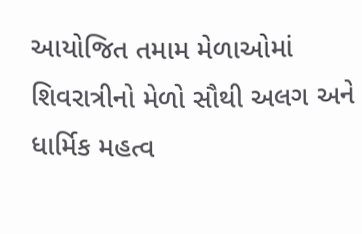આયોજિત તમામ મેળાઓમાં શિવરાત્રીનો મેળો સૌથી અલગ અને ધાર્મિક મહત્વ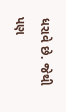ધરાવે છે. જેથી પણ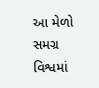આ મેળો સમગ્ર વિશ્વમાં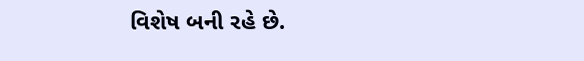વિશેષ બની રહે છે.